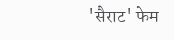'सैराट' फेम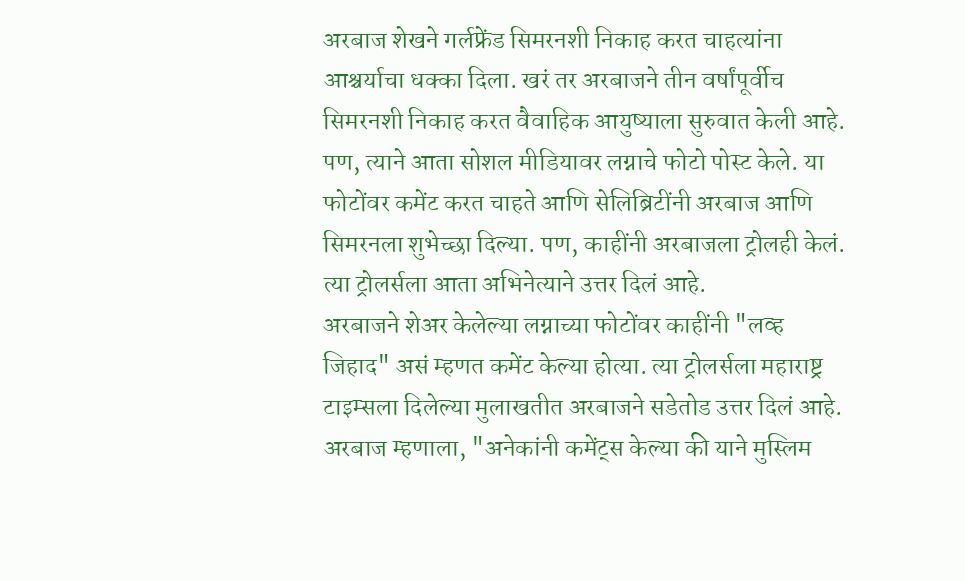अरबाज शेखने गर्लफ्रेंड सिमरनशी निकाह करत चाहत्यांना आश्चर्याचा धक्का दिला. खरं तर अरबाजने तीन वर्षांपूर्वीच सिमरनशी निकाह करत वैवाहिक आयुष्याला सुरुवात केली आहे. पण, त्याने आता सोशल मीडियावर लग्नाचे फोटो पोस्ट केले. या फोटोंवर कमेंट करत चाहते आणि सेलिब्रिटींनी अरबाज आणि सिमरनला शुभेच्छा दिल्या. पण, काहींनी अरबाजला ट्रोलही केलं. त्या ट्रोलर्सला आता अभिनेत्याने उत्तर दिलं आहे.
अरबाजने शेअर केलेल्या लग्नाच्या फोटोंवर काहींनी "लव्ह जिहाद" असं म्हणत कमेंट केल्या होत्या. त्या ट्रोलर्सला महाराष्ट्र टाइम्सला दिलेल्या मुलाखतीत अरबाजने सडेतोड उत्तर दिलं आहे. अरबाज म्हणाला, "अनेकांनी कमेंट्स केल्या की याने मुस्लिम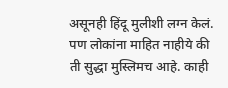असूनही हिंदू मुलीशी लग्न केलं. पण लोकांना माहित नाहीये की ती सुद्धा मुस्लिमच आहे. काही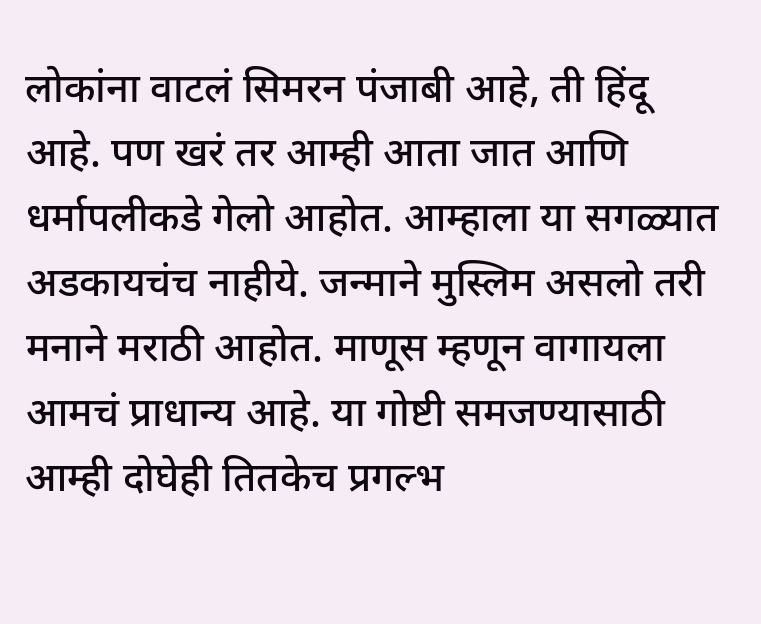लोकांना वाटलं सिमरन पंजाबी आहे, ती हिंदू आहे. पण खरं तर आम्ही आता जात आणि धर्मापलीकडे गेलो आहोत. आम्हाला या सगळ्यात अडकायचंच नाहीये. जन्माने मुस्लिम असलो तरी मनाने मराठी आहोत. माणूस म्हणून वागायला आमचं प्राधान्य आहे. या गोष्टी समजण्यासाठी आम्ही दोघेही तितकेच प्रगल्भ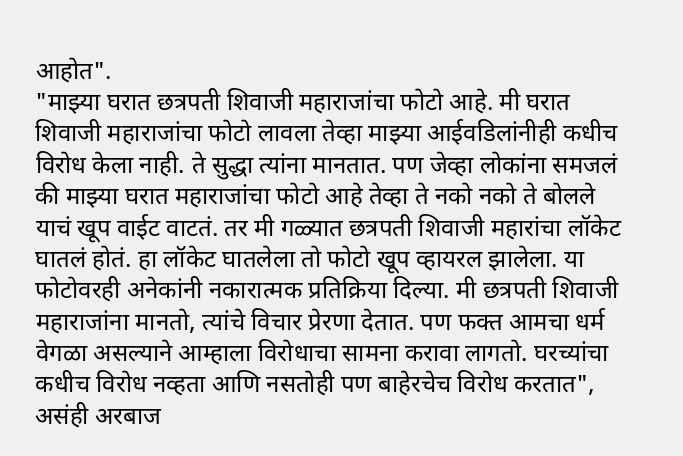आहोत".
"माझ्या घरात छत्रपती शिवाजी महाराजांचा फोटो आहे. मी घरात शिवाजी महाराजांचा फोटो लावला तेव्हा माझ्या आईवडिलांनीही कधीच विरोध केला नाही. ते सुद्धा त्यांना मानतात. पण जेव्हा लोकांना समजलं की माझ्या घरात महाराजांचा फोटो आहे तेव्हा ते नको नको ते बोलले याचं खूप वाईट वाटतं. तर मी गळ्यात छत्रपती शिवाजी महारांचा लॉकेट घातलं होतं. हा लॉकेट घातलेला तो फोटो खूप व्हायरल झालेला. या फोटोवरही अनेकांनी नकारात्मक प्रतिक्रिया दिल्या. मी छत्रपती शिवाजी महाराजांना मानतो, त्यांचे विचार प्रेरणा देतात. पण फक्त आमचा धर्म वेगळा असल्याने आम्हाला विरोधाचा सामना करावा लागतो. घरच्यांचा कधीच विरोध नव्हता आणि नसतोही पण बाहेरचेच विरोध करतात", असंही अरबाज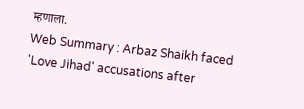म्हणाला.
Web Summary : Arbaz Shaikh faced 'Love Jihad' accusations after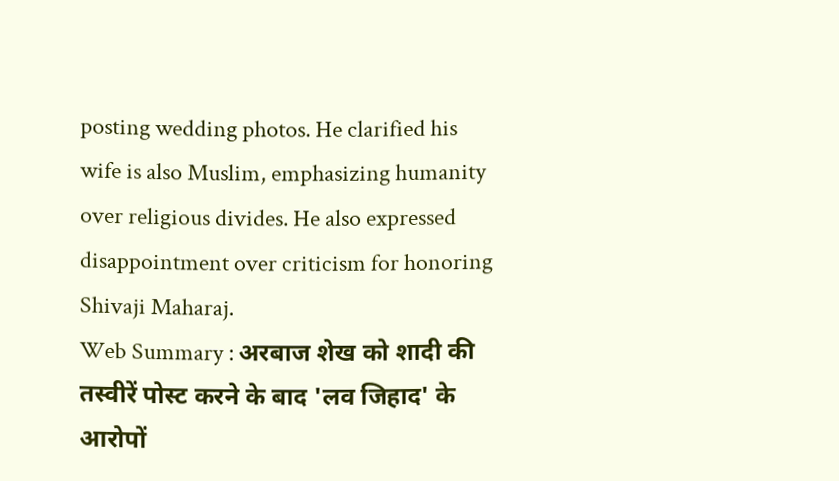posting wedding photos. He clarified his wife is also Muslim, emphasizing humanity over religious divides. He also expressed disappointment over criticism for honoring Shivaji Maharaj.
Web Summary : अरबाज शेख को शादी की तस्वीरें पोस्ट करने के बाद 'लव जिहाद' के आरोपों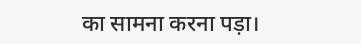का सामना करना पड़ा।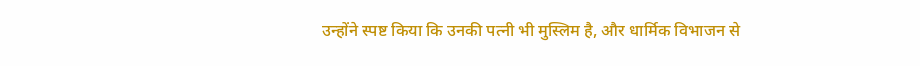उन्होंने स्पष्ट किया कि उनकी पत्नी भी मुस्लिम है, और धार्मिक विभाजन से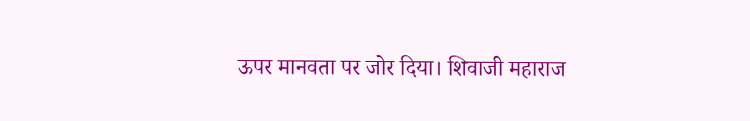ऊपर मानवता पर जोर दिया। शिवाजी महाराज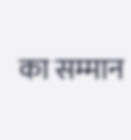का सम्मान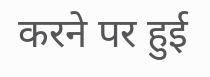करने पर हुई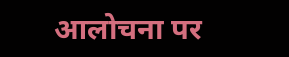आलोचना पर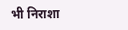भी निराशा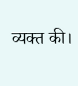व्यक्त की।